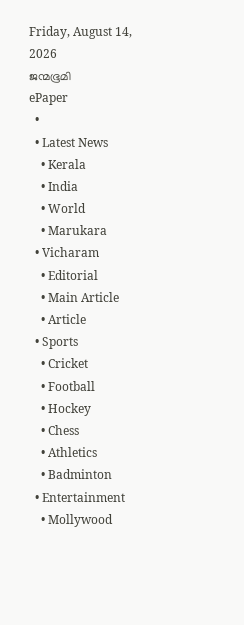Friday, August 14, 2026
ജന്മഭൂമി
ePaper
  •
  • Latest News
    • Kerala
    • India
    • World
    • Marukara
  • Vicharam
    • Editorial
    • Main Article
    • Article
  • Sports
    • Cricket
    • Football
    • Hockey
    • Chess
    • Athletics
    • Badminton
  • Entertainment
    • Mollywood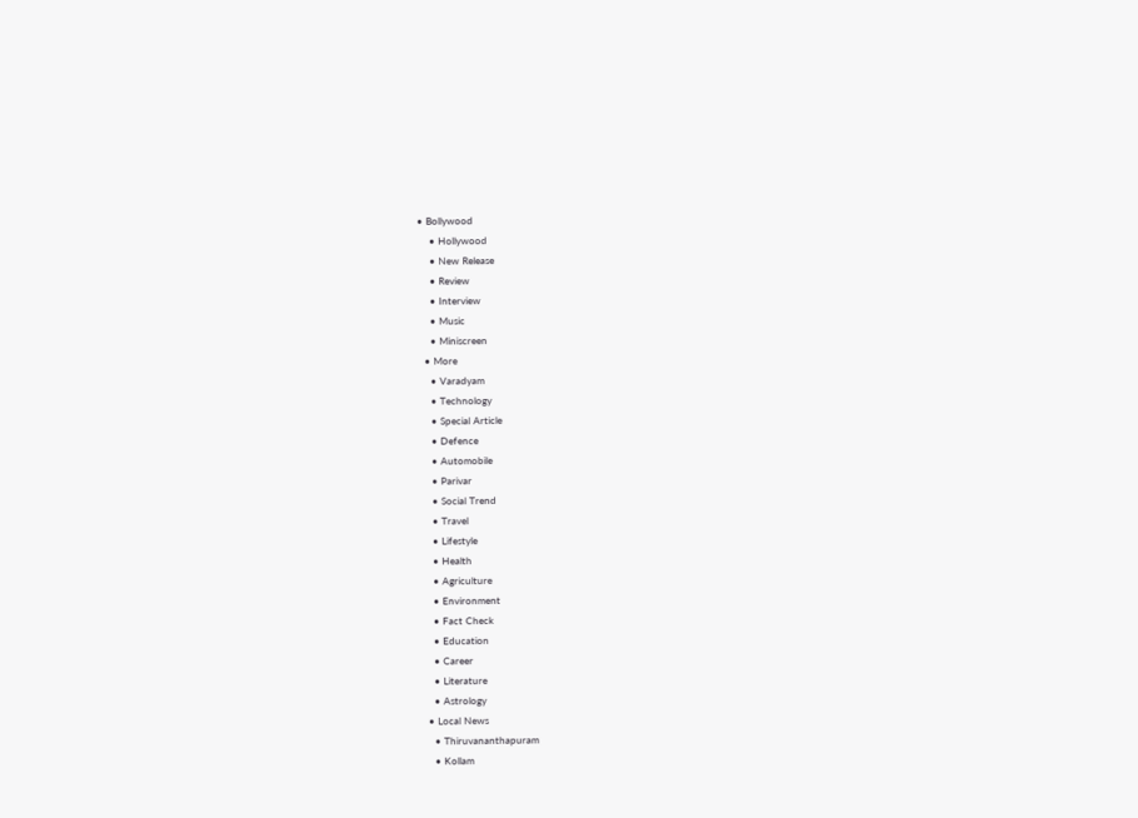• Bollywood
    • Hollywood
    • New Release
    • Review
    • Interview
    • Music
    • Miniscreen
  • More
    • Varadyam
    • Technology
    • Special Article
    • Defence
    • Automobile
    • Parivar
    • Social Trend
    • Travel
    • Lifestyle
    • Health
    • Agriculture
    • Environment
    • Fact Check
    • Education
    • Career
    • Literature
    • Astrology
  • Local News
    • Thiruvananthapuram
    • Kollam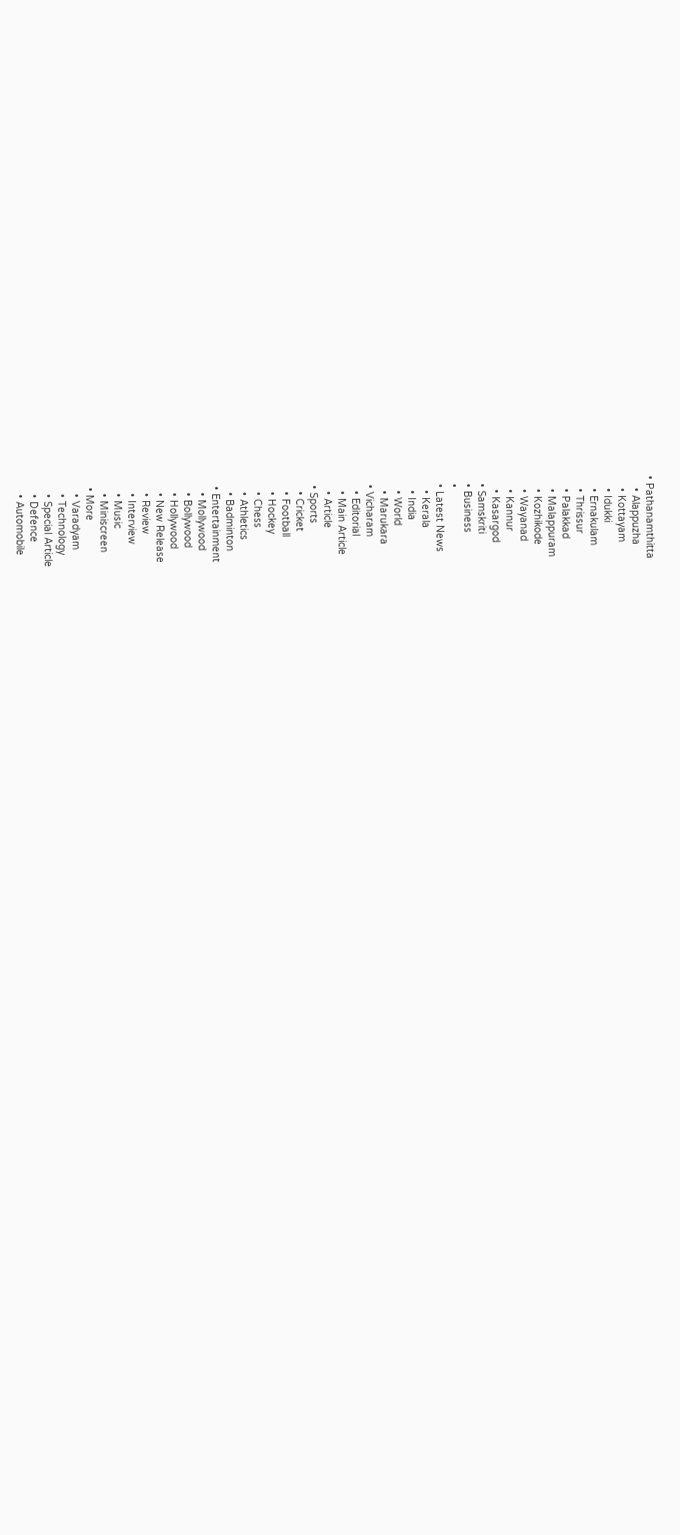• Pathanamthitta
    • Alappuzha
    • Kottayam
    • Idukki
    • Ernakulam
    • Thrissur
    • Palakkad
    • Malappuram
    • Kozhikode
    • Wayanad
    • Kannur
    • Kasargod
  • Samskriti
  • Business
  •
  • Latest News
    • Kerala
    • India
    • World
    • Marukara
  • Vicharam
    • Editorial
    • Main Article
    • Article
  • Sports
    • Cricket
    • Football
    • Hockey
    • Chess
    • Athletics
    • Badminton
  • Entertainment
    • Mollywood
    • Bollywood
    • Hollywood
    • New Release
    • Review
    • Interview
    • Music
    • Miniscreen
  • More
    • Varadyam
    • Technology
    • Special Article
    • Defence
    • Automobile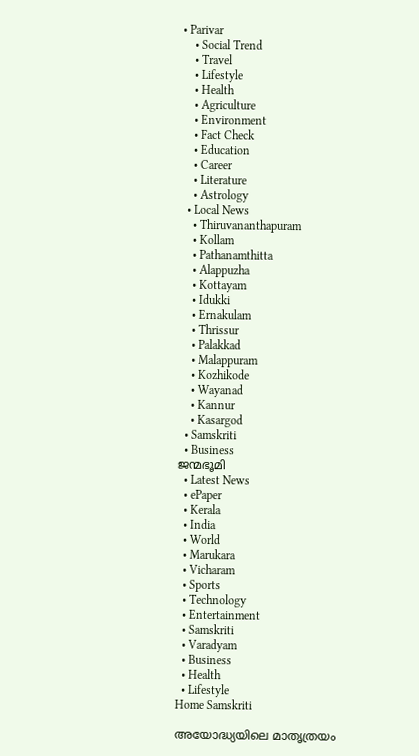• Parivar
    • Social Trend
    • Travel
    • Lifestyle
    • Health
    • Agriculture
    • Environment
    • Fact Check
    • Education
    • Career
    • Literature
    • Astrology
  • Local News
    • Thiruvananthapuram
    • Kollam
    • Pathanamthitta
    • Alappuzha
    • Kottayam
    • Idukki
    • Ernakulam
    • Thrissur
    • Palakkad
    • Malappuram
    • Kozhikode
    • Wayanad
    • Kannur
    • Kasargod
  • Samskriti
  • Business
ജന്മഭൂമി
  • Latest News
  • ePaper
  • Kerala
  • India
  • World
  • Marukara
  • Vicharam
  • Sports
  • Technology
  • Entertainment
  • Samskriti
  • Varadyam
  • Business
  • Health
  • Lifestyle
Home Samskriti

അയോദ്ധ്യയിലെ മാതൃത്രയം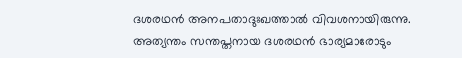ദശരഥന്‍ അനപതാദുഃഖത്താല്‍ വിവശനായിരുന്നു. അത്യന്തം സന്തപ്തനായ ദശരഥന്‍ ഭാര്യമാരോടും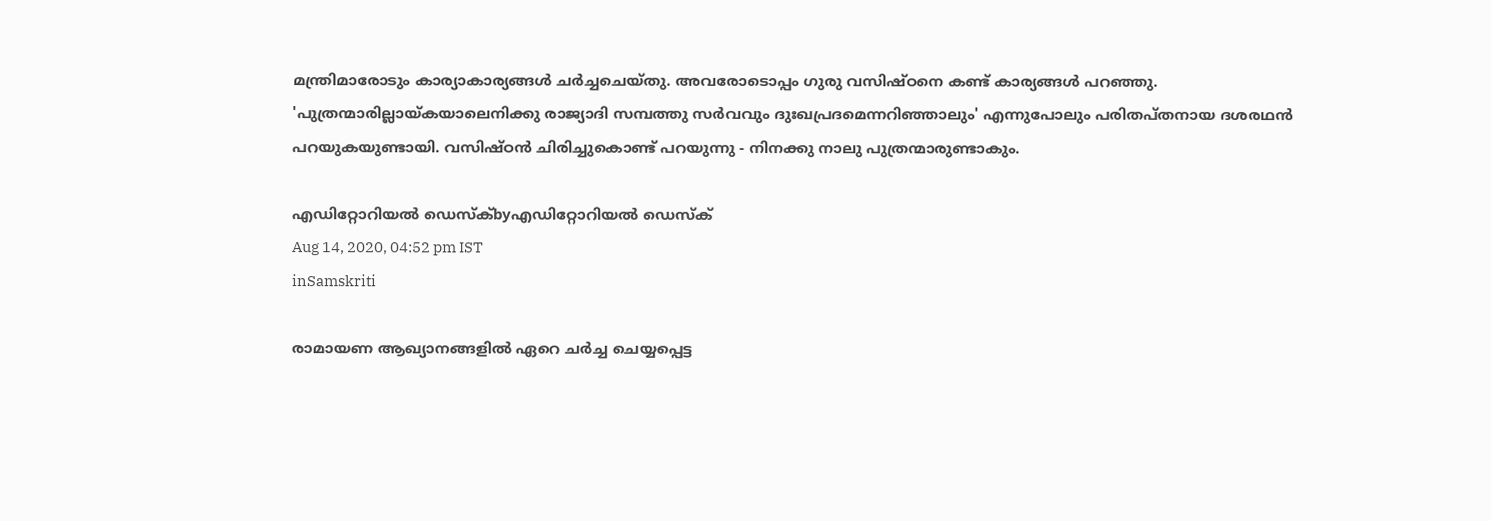മന്ത്രിമാരോടും കാര്യാകാര്യങ്ങള്‍ ചര്‍ച്ചചെയ്തു. അവരോടൊപ്പം ഗുരു വസിഷ്ഠനെ കണ്ട് കാര്യങ്ങള്‍ പറഞ്ഞു. 'പുത്രന്മാരില്ലായ്‌കയാലെനിക്കു രാജ്യാദി സമ്പത്തു സര്‍വവും ദുഃഖപ്രദമെന്നറിഞ്ഞാലും' എന്നുപോലും പരിതപ്തനായ ദശരഥന്‍ പറയുകയുണ്ടായി. വസിഷ്ഠന്‍ ചിരിച്ചുകൊണ്ട് പറയുന്നു - നിനക്കു നാലു പുത്രന്മാരുണ്ടാകും.

എഡിറ്റോറിയൽ ഡെസ്ക്byഎഡിറ്റോറിയൽ ഡെസ്ക്
Aug 14, 2020, 04:52 pm IST
inSamskriti

രാമായണ ആഖ്യാനങ്ങളില്‍ ഏറെ ചര്‍ച്ച ചെയ്യപ്പെട്ട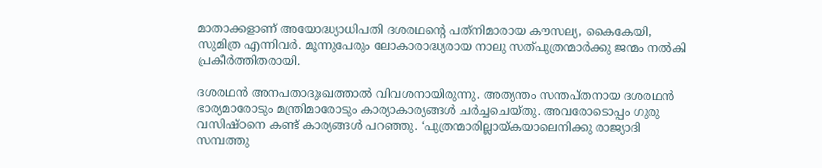മാതാക്കളാണ് അയോദ്ധ്യാധിപതി ദശരഥന്റെ പത്‌നിമാരായ കൗസല്യ, കൈകേയി, സുമിത്ര എന്നിവര്‍. മൂന്നുപേരും ലോകാരാദ്ധ്യരായ നാലു സത്പുത്രന്മാര്‍ക്കു ജന്മം നല്‍കി പ്രകീര്‍ത്തിതരായി.

ദശരഥന്‍ അനപതാദുഃഖത്താല്‍ വിവശനായിരുന്നു. അത്യന്തം സന്തപ്തനായ ദശരഥന്‍ ഭാര്യമാരോടും മന്ത്രിമാരോടും കാര്യാകാര്യങ്ങള്‍ ചര്‍ച്ചചെയ്തു. അവരോടൊപ്പം ഗുരു വസിഷ്ഠനെ കണ്ട് കാര്യങ്ങള്‍ പറഞ്ഞു. ‘പുത്രന്മാരില്ലായ്‌കയാലെനിക്കു രാജ്യാദി സമ്പത്തു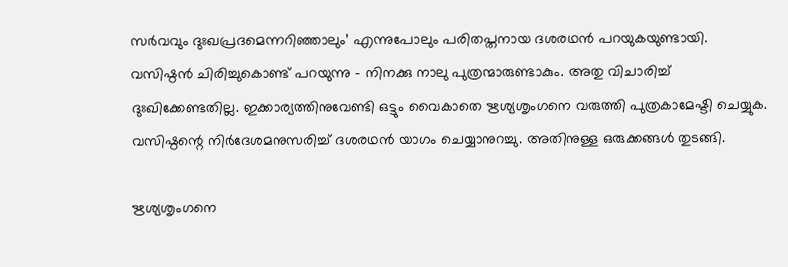സര്‍വവും ദുഃഖപ്രദമെന്നറിഞ്ഞാലും’ എന്നുപോലും പരിതപ്തനായ ദശരഥന്‍ പറയുകയുണ്ടായി. വസിഷ്ഠന്‍ ചിരിച്ചുകൊണ്ട് പറയുന്നു – നിനക്കു നാലു പുത്രന്മാരുണ്ടാകും. അതു വിചാരിച്ച് ദുഃഖിക്കേണ്ടതില്ല. ഇക്കാര്യത്തിനുവേണ്ടി ഒട്ടും വൈകാതെ ഋശ്യശൃംഗനെ വരുത്തി പുത്രകാമേഷ്ടി ചെയ്യുക. വസിഷ്ഠന്റെ നിര്‍ദേശമനുസരിച്ച് ദശരഥന്‍ യാഗം ചെയ്യാനുറച്ചു. അതിനുള്ള ഒരുക്കങ്ങള്‍ തുടങ്ങി.

ഋശ്യശൃംഗനെ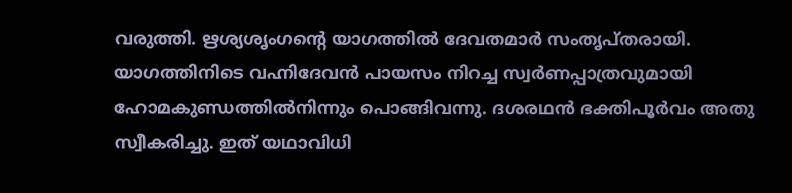വരുത്തി. ഋശ്യശൃംഗന്റെ യാഗത്തില്‍ ദേവതമാര്‍ സംതൃപ്തരായി. യാഗത്തിനിടെ വഹ്നിദേവന്‍ പായസം നിറച്ച സ്വര്‍ണപ്പാത്രവുമായി ഹോമകുണ്ഡത്തില്‍നിന്നും പൊങ്ങിവന്നു. ദശരഥന്‍ ഭക്തിപൂര്‍വം അതു സ്വീകരിച്ചു. ഇത് യഥാവിധി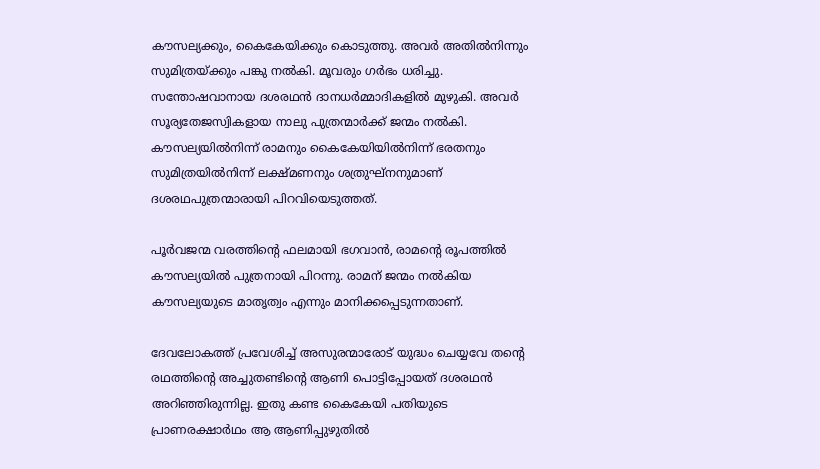കൗസല്യക്കും, കൈകേയിക്കും കൊടുത്തു. അവര്‍ അതില്‍നിന്നും സുമിത്രയ്‌ക്കും പങ്കു നല്‍കി. മൂവരും ഗര്‍ഭം ധരിച്ചു. സന്തോഷവാനായ ദശരഥന്‍ ദാനധര്‍മ്മാദികളില്‍ മുഴുകി. അവര്‍ സൂര്യതേജസ്വികളായ നാലു പുത്രന്മാര്‍ക്ക് ജന്മം നല്‍കി. കൗസല്യയില്‍നിന്ന് രാമനും കൈകേയിയില്‍നിന്ന് ഭരതനും സുമിത്രയില്‍നിന്ന് ലക്ഷ്മണനും ശത്രുഘ്‌നനുമാണ് ദശരഥപുത്രന്മാരായി പിറവിയെടുത്തത്.

പൂര്‍വജന്മ വരത്തിന്റെ ഫലമായി ഭഗവാന്‍, രാമന്റെ രൂപത്തില്‍ കൗസല്യയില്‍ പുത്രനായി പിറന്നു. രാമന് ജന്മം നല്‍കിയ കൗസല്യയുടെ മാതൃത്വം എന്നും മാനിക്കപ്പെടുന്നതാണ്.

ദേവലോകത്ത് പ്രവേശിച്ച് അസുരന്മാരോട് യുദ്ധം ചെയ്യവേ തന്റെ രഥത്തിന്റെ അച്ചുതണ്ടിന്റെ ആണി പൊട്ടിപ്പോയത് ദശരഥന്‍ അറിഞ്ഞിരുന്നില്ല. ഇതു കണ്ട കൈകേയി പതിയുടെ പ്രാണരക്ഷാര്‍ഥം ആ ആണിപ്പുഴുതില്‍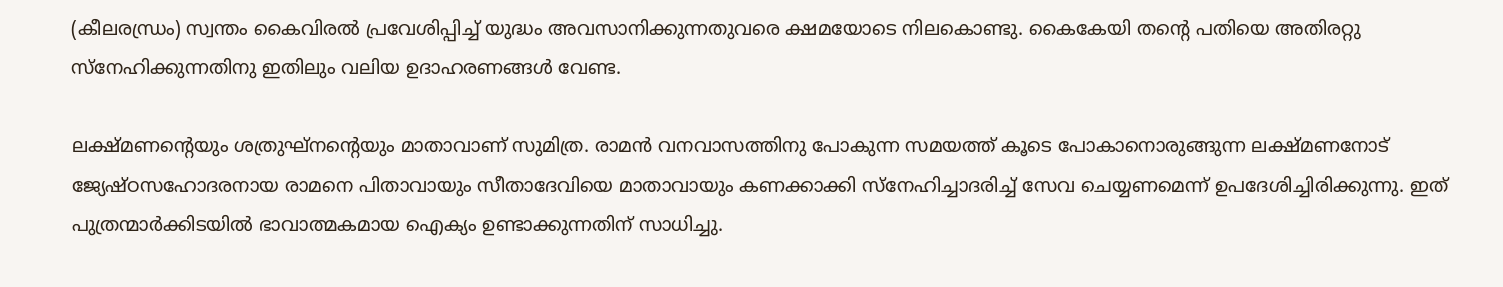(കീലരന്ധ്രം) സ്വന്തം കൈവിരല്‍ പ്രവേശിപ്പിച്ച് യുദ്ധം അവസാനിക്കുന്നതുവരെ ക്ഷമയോടെ നിലകൊണ്ടു. കൈകേയി തന്റെ പതിയെ അതിരറ്റു സ്‌നേഹിക്കുന്നതിനു ഇതിലും വലിയ ഉദാഹരണങ്ങള്‍ വേണ്ട.

ലക്ഷ്മണന്റെയും ശത്രുഘ്‌നന്റെയും മാതാവാണ് സുമിത്ര. രാമന്‍ വനവാസത്തിനു പോകുന്ന സമയത്ത് കൂടെ പോകാനൊരുങ്ങുന്ന ലക്ഷ്മണനോട് ജ്യേഷ്ഠസഹോദരനായ രാമനെ പിതാവായും സീതാദേവിയെ മാതാവായും കണക്കാക്കി സ്‌നേഹിച്ചാദരിച്ച് സേവ ചെയ്യണമെന്ന് ഉപദേശിച്ചിരിക്കുന്നു. ഇത് പുത്രന്മാര്‍ക്കിടയില്‍ ഭാവാത്മകമായ ഐക്യം ഉണ്ടാക്കുന്നതിന് സാധിച്ചു.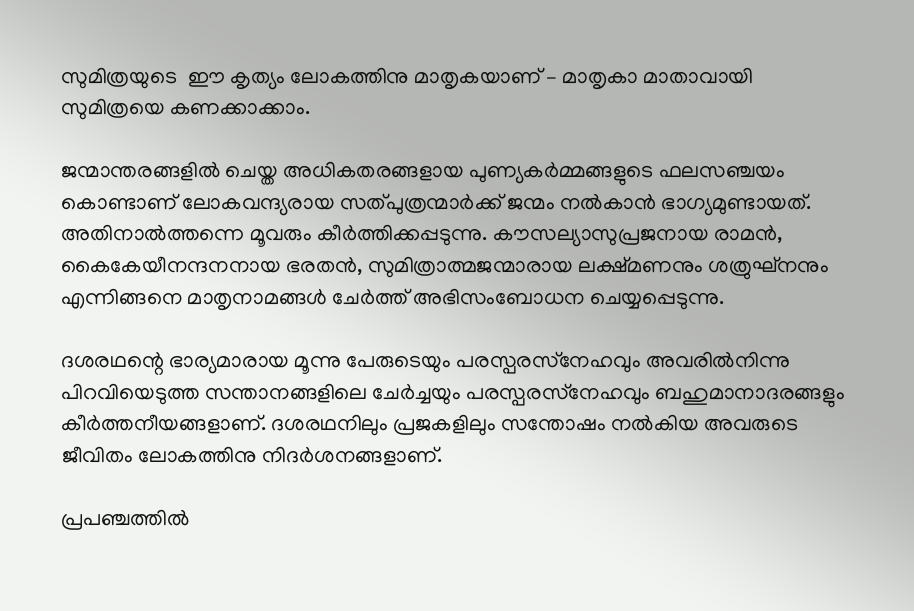സുമിത്രയുടെ  ഈ കൃത്യം ലോകത്തിനു മാതൃകയാണ് – മാതൃകാ മാതാവായി സുമിത്രയെ കണക്കാക്കാം.

ജന്മാന്തരങ്ങളില്‍ ചെയ്ത അധികതരങ്ങളായ പുണ്യകര്‍മ്മങ്ങളുടെ ഫലസഞ്ചയം കൊണ്ടാണ് ലോകവന്ദ്യരായ സത്പുത്രന്മാര്‍ക്ക് ജന്മം നല്‍കാന്‍ ഭാഗ്യമുണ്ടായത്. അതിനാല്‍ത്തന്നെ മൂവരും കീര്‍ത്തിക്കപ്പടുന്നു. കൗസല്യാസുപ്രജനായ രാമന്‍, കൈകേയീനന്ദനനായ ഭരതന്‍, സുമിത്രാത്മജന്മാരായ ലക്ഷ്മണനും ശത്രുഘ്‌നനും എന്നിങ്ങനെ മാതൃനാമങ്ങള്‍ ചേര്‍ത്ത് അഭിസംബോധന ചെയ്യപ്പെടുന്നു.

ദശരഥന്റെ ഭാര്യമാരായ മൂന്നു പേരുടെയും പരസ്പരസ്‌നേഹവും അവരില്‍നിന്നു പിറവിയെടുത്ത സന്താനങ്ങളിലെ ചേര്‍ച്ചയും പരസ്പരസ്‌നേഹവും ബഹുമാനാദരങ്ങളും കീര്‍ത്തനീയങ്ങളാണ്. ദശരഥനിലും പ്രജകളിലും സന്തോഷം നല്‍കിയ അവരുടെ ജീവിതം ലോകത്തിനു നിദര്‍ശനങ്ങളാണ്.

പ്രപഞ്ചത്തില്‍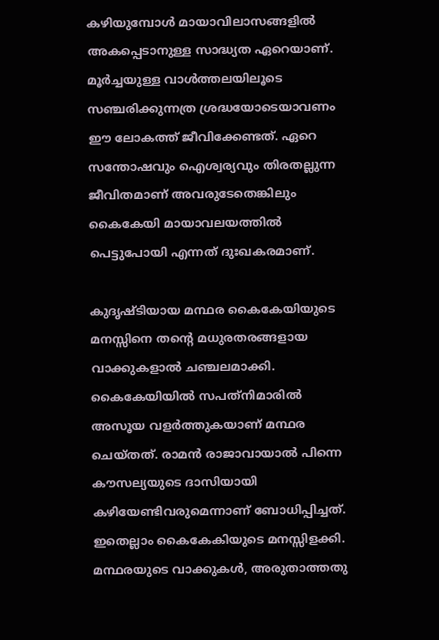കഴിയുമ്പോള്‍ മായാവിലാസങ്ങളില്‍ അകപ്പെടാനുള്ള സാദ്ധ്യത ഏറെയാണ്. മൂര്‍ച്ചയുള്ള വാള്‍ത്തലയിലൂടെ സഞ്ചരിക്കുന്നത്ര ശ്രദ്ധയോടെയാവണം ഈ ലോകത്ത് ജീവിക്കേണ്ടത്. ഏറെ സന്തോഷവും ഐശ്വര്യവും തിരതല്ലുന്ന ജീവിതമാണ് അവരുടേതെങ്കിലും കൈകേയി മായാവലയത്തില്‍ പെട്ടുപോയി എന്നത് ദുഃഖകരമാണ്.

കുദൃഷ്ടിയായ മന്ഥര കൈകേയിയുടെ മനസ്സിനെ തന്റെ മധുരതരങ്ങളായ വാക്കുകളാല്‍ ചഞ്ചലമാക്കി. കൈകേയിയില്‍ സപത്‌നിമാരില്‍ അസൂയ വളര്‍ത്തുകയാണ് മന്ഥര ചെയ്തത്. രാമന്‍ രാജാവായാല്‍ പിന്നെ കൗസല്യയുടെ ദാസിയായി കഴിയേണ്ടിവരുമെന്നാണ് ബോധിപ്പിച്ചത്. ഇതെല്ലാം കൈകേകിയുടെ മനസ്സിളക്കി. മന്ഥരയുടെ വാക്കുകള്‍, അരുതാത്തതു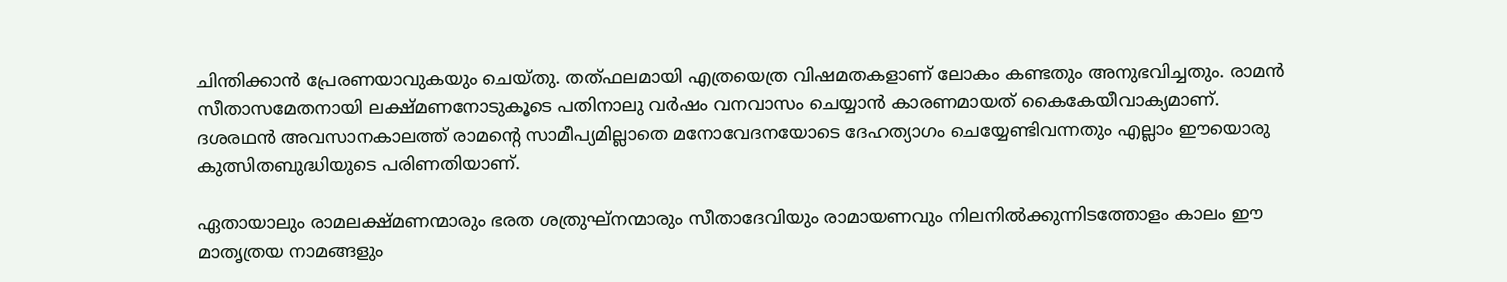ചിന്തിക്കാന്‍ പ്രേരണയാവുകയും ചെയ്തു. തത്ഫലമായി എത്രയെത്ര വിഷമതകളാണ് ലോകം കണ്ടതും അനുഭവിച്ചതും. രാമന്‍ സീതാസമേതനായി ലക്ഷ്മണനോടുകൂടെ പതിനാലു വര്‍ഷം വനവാസം ചെയ്യാന്‍ കാരണമായത് കൈകേയീവാക്യമാണ്. ദശരഥന്‍ അവസാനകാലത്ത് രാമന്റെ സാമീപ്യമില്ലാതെ മനോവേദനയോടെ ദേഹത്യാഗം ചെയ്യേണ്ടിവന്നതും എല്ലാം ഈയൊരു കുത്സിതബുദ്ധിയുടെ പരിണതിയാണ്.

ഏതായാലും രാമലക്ഷ്മണന്മാരും ഭരത ശത്രുഘ്‌നന്മാരും സീതാദേവിയും രാമായണവും നിലനില്‍ക്കുന്നിടത്തോളം കാലം ഈ മാതൃത്രയ നാമങ്ങളും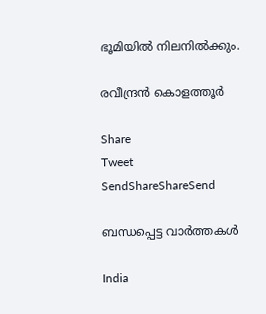ഭൂമിയില്‍ നിലനില്‍ക്കും.

രവീന്ദ്രന്‍ കൊളത്തൂര്‍

Share
Tweet
SendShareShareSend

ബന്ധപ്പെട്ട വാര്‍ത്തകള്‍

India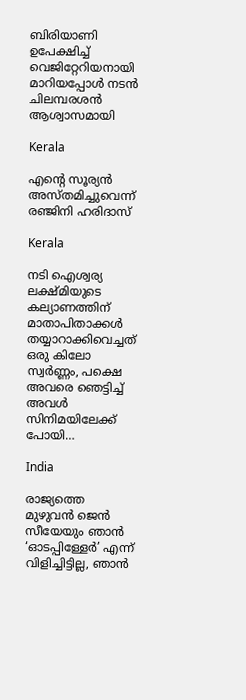ബിരിയാണി ഉപേക്ഷിച്ച്‌ വെജിറ്റേറിയനായി മാറിയപ്പോള്‍ നടന്‍ ചിലമ്പരശൻ ആശ്വാസമായി

Kerala

എന്റെ സൂര്യന്‍ അസ്തമിച്ചുവെന്ന് രഞ്ജിനി ഹരിദാസ്

Kerala

നടി ഐശ്വര്യ ലക്ഷ്മിയുടെ കല്യാണത്തിന് മാതാപിതാക്കള്‍ തയ്യാറാക്കിവെച്ചത് ഒരു കിലോ സ്വര്‍ണ്ണം, പക്ഷെ അവരെ ഞെട്ടിച്ച് അവള്‍ സിനിമയിലേക്ക് പോയി…

India

രാജ്യത്തെ മുഴുവൻ ജെന്‍ സീയേയും ഞാൻ ‘ഓടപ്പിള്ളേര്‍’ എന്ന് വിളിച്ചിട്ടില്ല, ഞാന്‍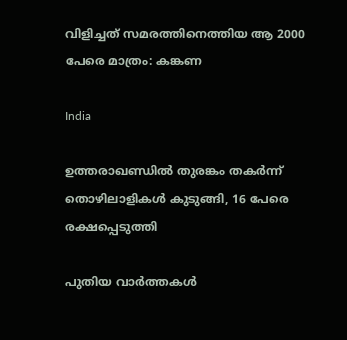വിളിച്ചത് സമരത്തിനെത്തിയ ആ 2000 പേരെ മാത്രം: കങ്കണ

India

ഉത്തരാഖണ്ഡില്‍ തുരങ്കം തകര്‍ന്ന് തൊഴിലാളികള്‍ കുടുങ്ങി, 16 പേരെ രക്ഷപ്പെടുത്തി

പുതിയ വാര്‍ത്തകള്‍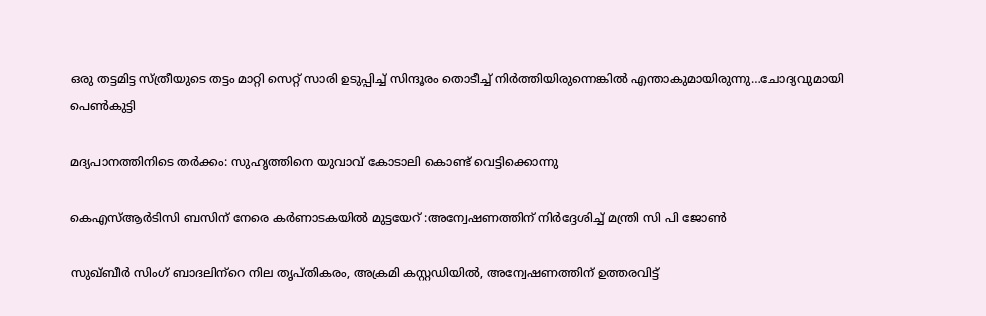ഒരു തട്ടമിട്ട സ്ത്രീയുടെ തട്ടം മാറ്റി സെറ്റ് സാരി ഉടുപ്പിച്ച് സിന്ദൂരം തൊടീച്ച് നിർത്തിയിരുന്നെങ്കിൽ എന്താകുമായിരുന്നു…ചോദ്യവുമായി പെണ്‍കുട്ടി

മദ്യപാനത്തിനിടെ തര്‍ക്കം: സുഹൃത്തിനെ യുവാവ് കോടാലി കൊണ്ട് വെട്ടിക്കൊന്നു

കെഎസ്ആര്‍ടിസി ബസിന് നേരെ കര്‍ണാടകയില്‍ മുട്ടയേറ് :അന്വേഷണത്തിന് നിര്‍ദ്ദേശിച്ച് മന്ത്രി സി പി ജോണ്‍

സുഖ്ബീര്‍ സിംഗ് ബാദലിന്‌റെ നില തൃപ്തികരം, അക്രമി കസ്റ്റഡിയില്‍, അന്വേഷണത്തിന് ഉത്തരവിട്ട്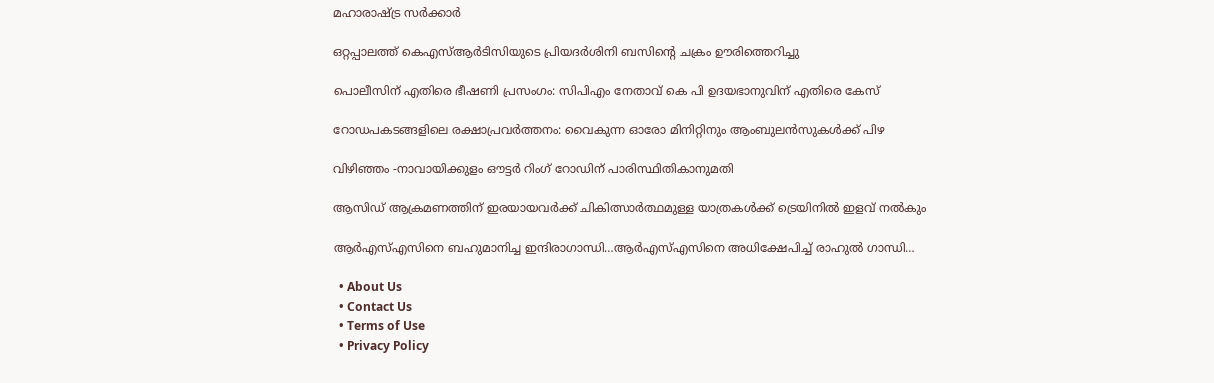മഹാരാഷ്‌ട്ര സര്‍ക്കാര്‍

ഒറ്റപ്പാലത്ത് കെഎസ്ആര്‍ടിസിയുടെ പ്രിയദര്‍ശിനി ബസിന്റെ ചക്രം ഊരിത്തെറിച്ചു

പൊലീസിന് എതിരെ ഭീഷണി പ്രസംഗം: സിപിഎം നേതാവ് കെ പി ഉദയഭാനുവിന് എതിരെ കേസ്

റോഡപകടങ്ങളിലെ രക്ഷാപ്രവര്‍ത്തനം: വൈകുന്ന ഓരോ മിനിറ്റിനും ആംബുലന്‍സുകള്‍ക്ക് പിഴ

വിഴിഞ്ഞം -നാവായിക്കുളം ഔട്ടര്‍ റിംഗ് റോഡിന് പാരിസ്ഥിതികാനുമതി

ആസിഡ് ആക്രമണത്തിന് ഇരയായവര്‍ക്ക് ചികിത്സാര്‍ത്ഥമുള്ള യാത്രകള്‍ക്ക് ട്രെയിനില്‍ ഇളവ് നല്‍കും

ആര്‍എസ്എസിനെ ബഹുമാനിച്ച ഇന്ദിരാഗാന്ധി…ആര്‍എസ്എസിനെ അധിക്ഷേപിച്ച് രാഹുല്‍ ഗാന്ധി…

  • About Us
  • Contact Us
  • Terms of Use
  • Privacy Policy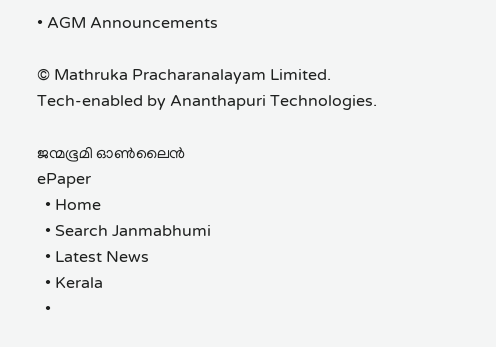• AGM Announcements

© Mathruka Pracharanalayam Limited.
Tech-enabled by Ananthapuri Technologies.

ജന്മഭൂമി ഓണ്‍ലൈന്‍
ePaper
  • Home
  • Search Janmabhumi
  • Latest News
  • Kerala
  •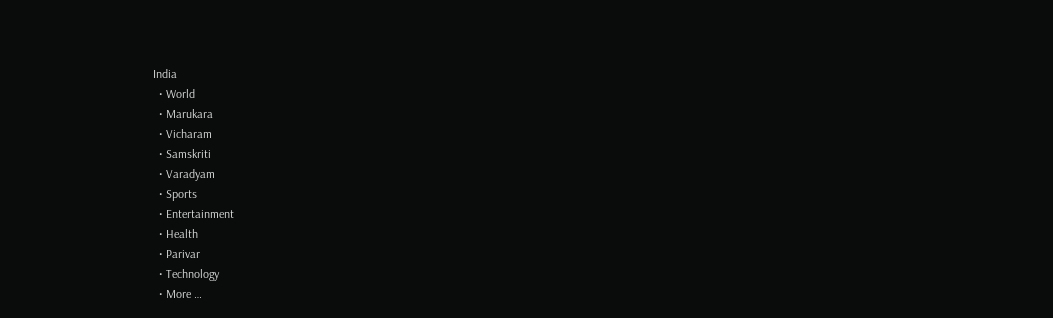India
  • World
  • Marukara
  • Vicharam
  • Samskriti
  • Varadyam
  • Sports
  • Entertainment
  • Health
  • Parivar
  • Technology
  • More …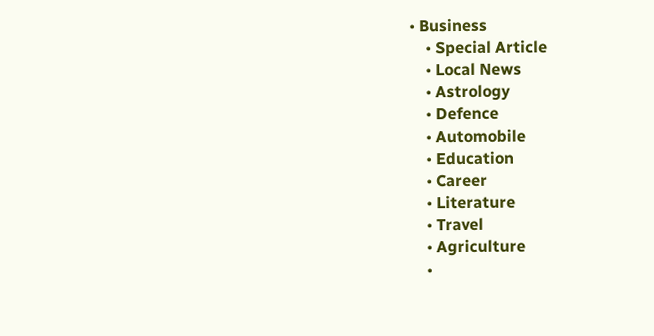• Business
    • Special Article
    • Local News
    • Astrology
    • Defence
    • Automobile
    • Education
    • Career
    • Literature
    • Travel
    • Agriculture
    •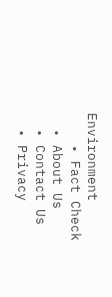Environment
    • Fact Check
  • About Us
  • Contact Us
  • Privacy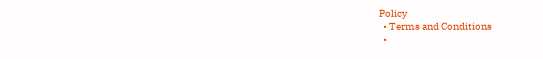Policy
  • Terms and Conditions
  •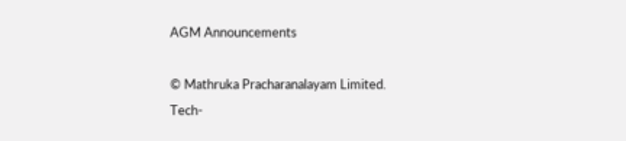AGM Announcements

© Mathruka Pracharanalayam Limited.
Tech-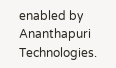enabled by Ananthapuri Technologies.